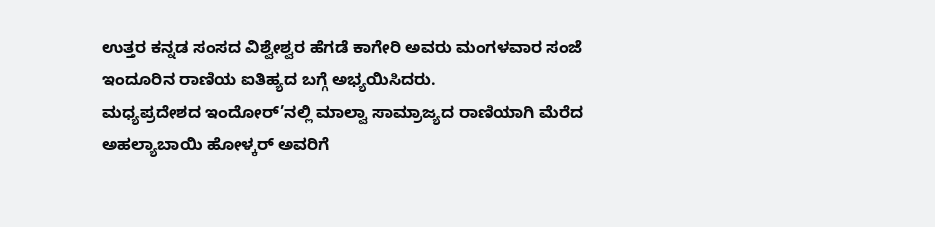ಉತ್ತರ ಕನ್ನಡ ಸಂಸದ ವಿಶ್ವೇಶ್ವರ ಹೆಗಡೆ ಕಾಗೇರಿ ಅವರು ಮಂಗಳವಾರ ಸಂಜೆ ಇಂದೂರಿನ ರಾಣಿಯ ಐತಿಹ್ಯದ ಬಗ್ಗೆ ಅಭ್ಯಯಿಸಿದರು.
ಮಧ್ಯಪ್ರದೇಶದ ಇಂದೋರ್’ನಲ್ಲಿ ಮಾಲ್ವಾ ಸಾಮ್ರಾಜ್ಯದ ರಾಣಿಯಾಗಿ ಮೆರೆದ ಅಹಲ್ಯಾಬಾಯಿ ಹೋಳ್ಕರ್ ಅವರಿಗೆ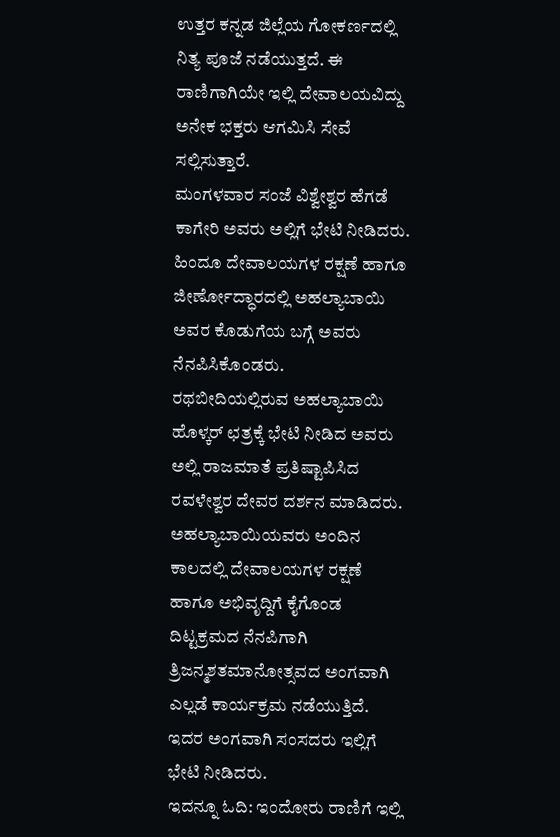ಉತ್ತರ ಕನ್ನಡ ಜಿಲ್ಲೆಯ ಗೋಕರ್ಣದಲ್ಲಿ ನಿತ್ಯ ಪೂಜೆ ನಡೆಯುತ್ತದೆ. ಈ ರಾಣಿಗಾಗಿಯೇ ಇಲ್ಲಿ ದೇವಾಲಯವಿದ್ದು ಅನೇಕ ಭಕ್ತರು ಆಗಮಿಸಿ ಸೇವೆ ಸಲ್ಲಿಸುತ್ತಾರೆ.
ಮಂಗಳವಾರ ಸಂಜೆ ವಿಶ್ವೇಶ್ವರ ಹೆಗಡೆ ಕಾಗೇರಿ ಅವರು ಅಲ್ಲಿಗೆ ಭೇಟಿ ನೀಡಿದರು. ಹಿಂದೂ ದೇವಾಲಯಗಳ ರಕ್ಷಣೆ ಹಾಗೂ ಜೀರ್ಣೋದ್ಧಾರದಲ್ಲಿ ಅಹಲ್ಯಾಬಾಯಿ ಅವರ ಕೊಡುಗೆಯ ಬಗ್ಗೆ ಅವರು ನೆನಪಿಸಿಕೊಂಡರು.
ರಥಬೀದಿಯಲ್ಲಿರುವ ಅಹಲ್ಯಾಬಾಯಿ ಹೊಳ್ಕರ್ ಛತ್ರಕ್ಕೆ ಭೇಟಿ ನೀಡಿದ ಅವರು ಅಲ್ಲಿ ರಾಜಮಾತೆ ಪ್ರತಿಷ್ಟಾಪಿಸಿದ ರವಳೇಶ್ವರ ದೇವರ ದರ್ಶನ ಮಾಡಿದರು. ಅಹಲ್ಯಾಬಾಯಿಯವರು ಅಂದಿನ ಕಾಲದಲ್ಲಿ ದೇವಾಲಯಗಳ ರಕ್ಷಣೆ ಹಾಗೂ ಅಭಿವೃದ್ದಿಗೆ ಕೈಗೊಂಡ ದಿಟ್ಟಕ್ರಮದ ನೆನಪಿಗಾಗಿ ತ್ರಿಜನ್ಮಶತಮಾನೋತ್ಸವದ ಅಂಗವಾಗಿ ಎಲ್ಲಡೆ ಕಾರ್ಯಕ್ರಮ ನಡೆಯುತ್ತಿದೆ. ಇದರ ಅಂಗವಾಗಿ ಸಂಸದರು ಇಲ್ಲಿಗೆ ಭೇಟಿ ನೀಡಿದರು.
ಇದನ್ನೂ ಓದಿ: ಇಂದೋರು ರಾಣಿಗೆ ಇಲ್ಲಿ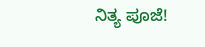ನಿತ್ಯ ಪೂಜೆ!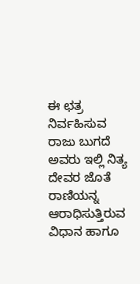ಈ ಛತ್ರ ನಿರ್ವಹಿಸುವ ರಾಜು ಬುಗದೆ ಅವರು ಇಲ್ಲಿ ನಿತ್ಯ ದೇವರ ಜೊತೆ ರಾಣಿಯನ್ನ ಆರಾಧಿಸುತ್ತಿರುವ ವಿಧಾನ ಹಾಗೂ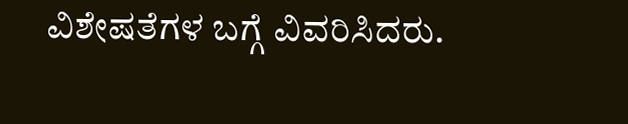ವಿಶೇಷತೆಗಳ ಬಗ್ಗೆ ವಿವರಿಸಿದರು.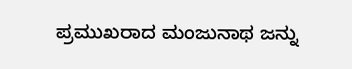ಪ್ರಮುಖರಾದ ಮಂಜುನಾಥ ಜನ್ನು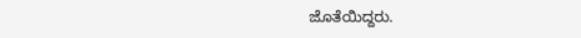ಜೊತೆಯಿದ್ದರು.